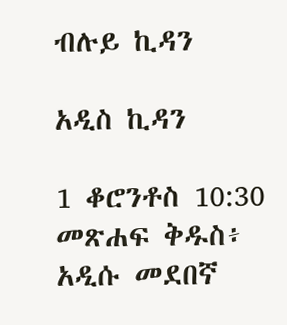ብሉይ ኪዳን

አዲስ ኪዳን

1 ቆሮንቶስ 10:30 መጽሐፍ ቅዱስ፥ አዲሱ መደበኛ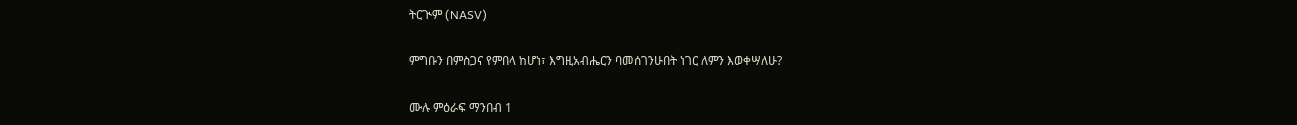ትርጒም (NASV)

ምግቡን በምስጋና የምበላ ከሆነ፣ እግዚአብሔርን ባመሰገንሁበት ነገር ለምን እወቀሣለሁ?

ሙሉ ምዕራፍ ማንበብ 1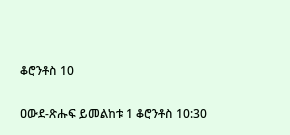ቆሮንቶስ 10

ዐውደ-ጽሑፍ ይመልከቱ 1 ቆሮንቶስ 10:30